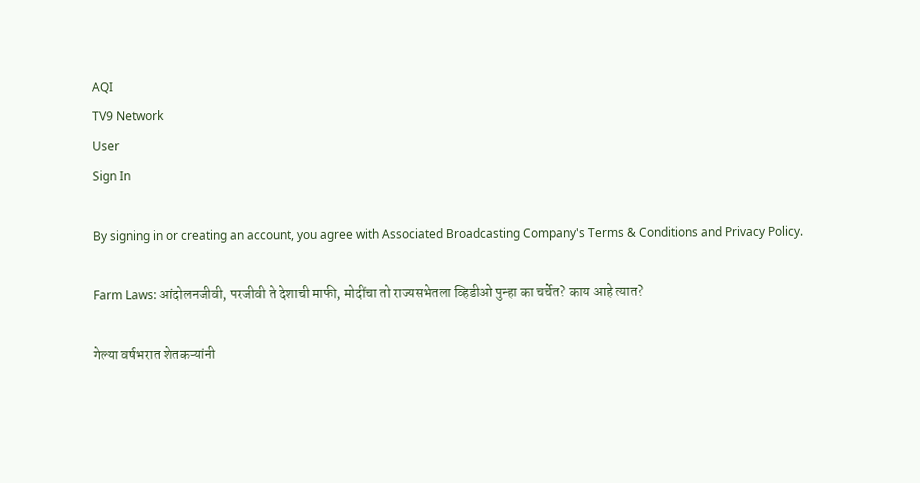AQI
TV9 Network
User
Sign In

By signing in or creating an account, you agree with Associated Broadcasting Company's Terms & Conditions and Privacy Policy.

Farm Laws: आंदोलनजीवी, परजीवी ते देशाची माफी, मोदींचा तो राज्यसभेतला व्हिडीओ पुन्हा का चर्चेत? काय आहे त्यात?

गेल्या वर्षभरात शेतकऱ्यांनी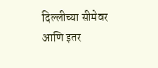दिल्लीच्या सीमेवर आणि इतर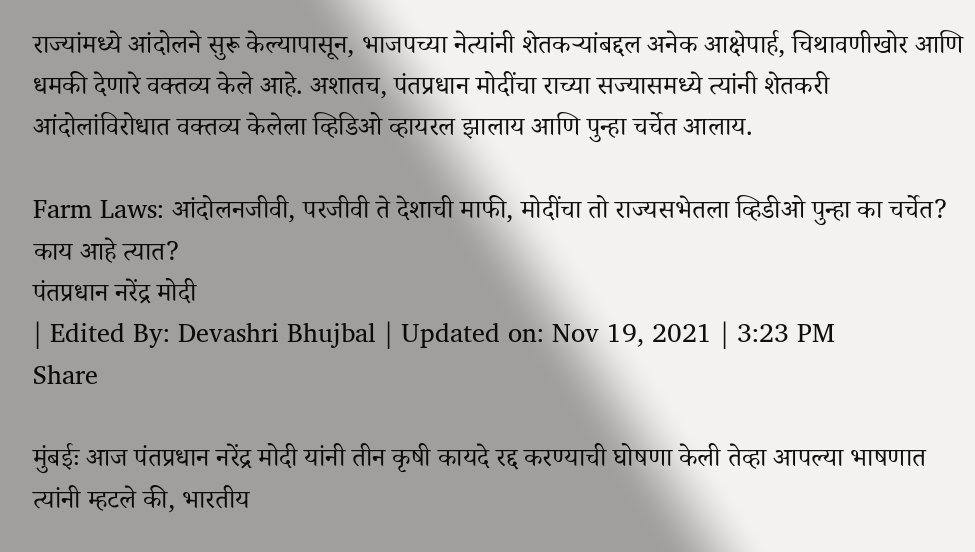राज्यांमध्ये आंदोलने सुरू केल्यापासून, भाजपच्या नेत्यांनी शेतकऱ्यांबद्दल अनेक आक्षेपार्ह, चिथावणीखोर आणि धमकी देणारे वक्तव्य केले आहे. अशातच, पंतप्रधान मोदींचा राच्या सज्यासमध्ये त्यांनी शेतकरी आंदोलांविरोधात वक्तव्य केलेला व्हिडिओ व्हायरल झालाय आणि पुन्हा चर्चेत आलाय.

Farm Laws: आंदोलनजीवी, परजीवी ते देशाची माफी, मोदींचा तो राज्यसभेतला व्हिडीओ पुन्हा का चर्चेत? काय आहे त्यात?
पंतप्रधान नरेंद्र मोदी
| Edited By: Devashri Bhujbal | Updated on: Nov 19, 2021 | 3:23 PM
Share

मुंबईः आज पंतप्रधान नरेंद्र मोदी यांनी तीन कृषी कायदे रद्द करण्याची घोषणा केली तेव्हा आपल्या भाषणात त्यांनी म्हटले की, भारतीय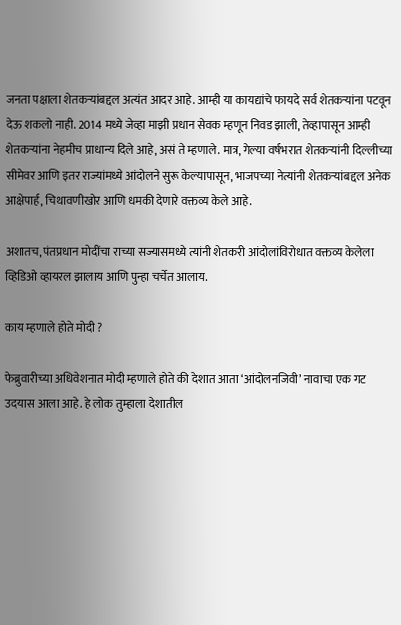जनता पक्षाला शेतकऱ्यांबद्दल अत्यंत आदर आहे. आम्ही या कायद्यांचे फायदे सर्व शेतकऱ्यांना पटवून देऊ शकलो नाही. 2014 मध्ये जेव्हा माझी प्रधान सेवक म्हणून निवड झाली, तेव्हापासून आम्ही शेतकर्‍यांना नेहमीच प्राधान्य दिले आहे, असं ते म्हणाले. मात्र, गेल्या वर्षभरात शेतकऱ्यांनी दिल्लीच्या सीमेवर आणि इतर राज्यांमध्ये आंदोलने सुरू केल्यापासून, भाजपच्या नेत्यांनी शेतकऱ्यांबद्दल अनेक आक्षेपार्ह, चिथावणीखोर आणि धमकी देणारे वक्तव्य केले आहे.

अशातच, पंतप्रधान मोदींचा राच्या सज्यासमध्ये त्यांनी शेतकरी आंदोलांविरोधात वक्तव्य केलेला व्हिडिओ व्हायरल झालाय आणि पुन्हा चर्चेत आलाय.

काय म्हणाले होते मोदी ?

फेब्रुवारीच्या अधिवेशनात मोदी म्हणाले होते की देशात आता ‘आंदोलनजिवी’ नावाचा एक गट उदयास आला आहे. हे लोक तुम्हाला देशातील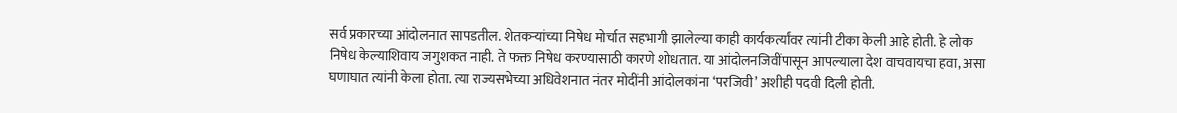सर्व प्रकारच्या आंदोलनात सापडतील. शेतकऱ्यांच्या निषेध मोर्चात सहभागी झालेल्या काही कार्यकर्त्यांवर त्यांनी टीका केली आहे होती. हे लोक निषेध केल्याशिवाय जगुशकत नाही. ते फक्त निषेध करण्यासाठी कारणे शोधतात. या आंदोलनजिवींपासून आपल्याला देश वाचवायचा हवा, असा घणाघात त्यांनी केला होता. त्या राज्यसभेच्या अधिवेशनात नंतर मोदींनी आंदोलकांना ‘परजिवी’ अशीही पदवी दिली होती.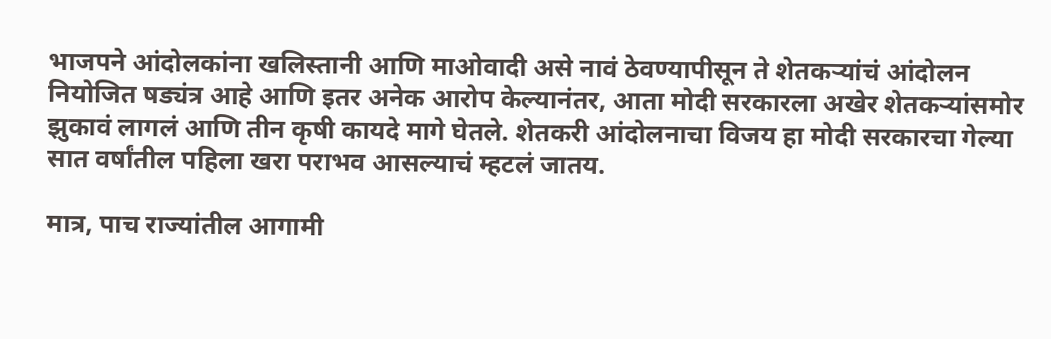भाजपने आंदोलकांना खलिस्तानी आणि माओवादी असे नावं ठेवण्यापीसून ते शेतकऱ्यांचं आंदोलन नियोजित षड्यंत्र आहे आणि इतर अनेक आरोप केल्यानंतर, आता मोदी सरकारला अखेर शेतकऱ्यांसमोर झुकावं लागलं आणि तीन कृषी कायदे मागे घेतले. शेतकरी आंदोलनाचा विजय हा मोदी सरकारचा गेल्या सात वर्षांतील पहिला खरा पराभव आसल्याचं म्हटलं जातय.

मात्र, पाच राज्यांतील आगामी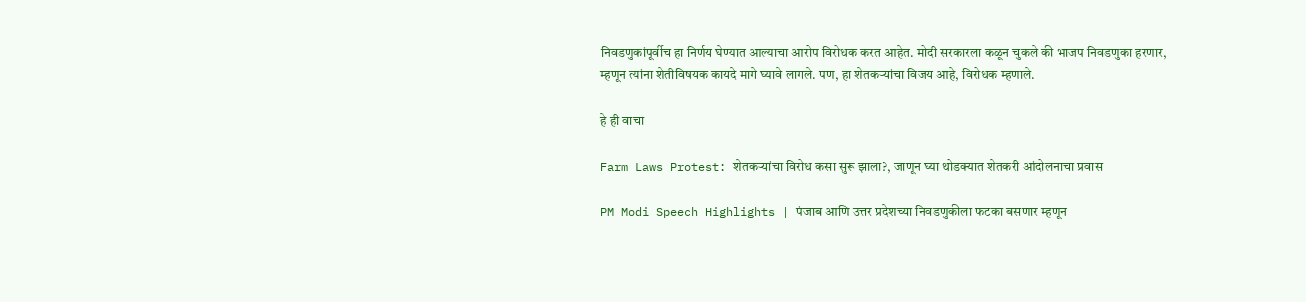निवडणुकांपूर्वीच हा निर्णय घेण्यात आल्याचा आरोप विरोधक करत आहेत. मोदी सरकारला कळून चुकले की भाजप निवडणुका हरणार, म्हणून त्यांना शेतीविषयक कायदे मागे घ्यावे लागले. पण, हा शेतकऱ्यांचा विजय आहे, विरोधक म्हणाले.

हे ही वाचा

Farm Laws Protest: शेतकऱ्यांचा विरोध कसा सुरू झाला?, जाणून घ्या थोडक्यात शेतकरी आंदोलनाचा प्रवास

PM Modi Speech Highlights | पंजाब आणि उत्तर प्रदेशच्या निवडणुकीला फटका बसणार म्हणून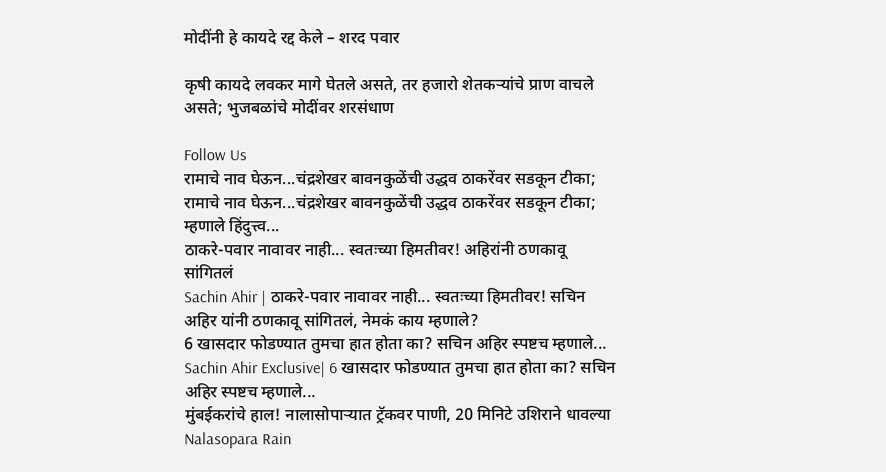मोदींनी हे कायदे रद्द केले – शरद पवार

कृषी कायदे लवकर मागे घेतले असते, तर हजारो शेतकऱ्यांचे प्राण वाचले असते; भुजबळांचे मोदींवर शरसंधाण

Follow Us
रामाचे नाव घेऊन...चंद्रशेखर बावनकुळेंची उद्धव ठाकरेंवर सडकून टीका;
रामाचे नाव घेऊन...चंद्रशेखर बावनकुळेंची उद्धव ठाकरेंवर सडकून टीका; म्हणाले हिंदुत्त्व...
ठाकरे-पवार नावावर नाही... स्वतःच्या हिमतीवर! अहिरांनी ठणकावू सांगितलं
Sachin Ahir | ठाकरे-पवार नावावर नाही... स्वतःच्या हिमतीवर! सचिन अहिर यांनी ठणकावू सांगितलं, नेमकं काय म्हणाले?
6 खासदार फोडण्यात तुमचा हात होता का? सचिन अहिर स्पष्टच म्हणाले...
Sachin Ahir Exclusive| 6 खासदार फोडण्यात तुमचा हात होता का? सचिन अहिर स्पष्टच म्हणाले...
मुंबईकरांचे हाल! नालासोपाऱ्यात ट्रॅकवर पाणी, 20 मिनिटे उशिराने धावल्या
Nalasopara Rain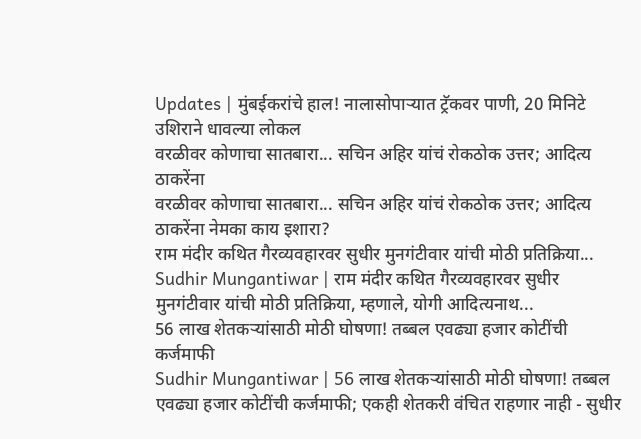Updates | मुंबईकरांचे हाल! नालासोपाऱ्यात ट्रॅकवर पाणी, 20 मिनिटे उशिराने धावल्या लोकल
वरळीवर कोणाचा सातबारा... सचिन अहिर यांचं रोकठोक उत्तर; आदित्य ठाकरेंना
वरळीवर कोणाचा सातबारा... सचिन अहिर यांचं रोकठोक उत्तर; आदित्य ठाकरेंना नेमका काय इशारा?
राम मंदीर कथित गैरव्यवहारवर सुधीर मुनगंटीवार यांची मोठी प्रतिक्रिया...
Sudhir Mungantiwar | राम मंदीर कथित गैरव्यवहारवर सुधीर मुनगंटीवार यांची मोठी प्रतिक्रिया, म्हणाले, योगी आदित्यनाथ...
56 लाख शेतकऱ्यांसाठी मोठी घोषणा! तब्बल एवढ्या हजार कोटींची कर्जमाफी
Sudhir Mungantiwar | 56 लाख शेतकऱ्यांसाठी मोठी घोषणा! तब्बल एवढ्या हजार कोटींची कर्जमाफी; एकही शेतकरी वंचित राहणार नाही - सुधीर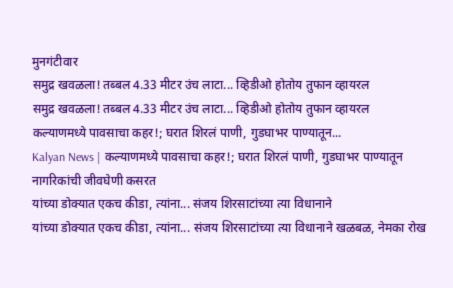मुनगंटीवार
समुद्र खवळला! तब्बल 4.33 मीटर उंच लाटा... व्हिडीओ होतोय तुफान व्हायरल
समुद्र खवळला! तब्बल 4.33 मीटर उंच लाटा... व्हिडीओ होतोय तुफान व्हायरल
कल्याणमध्ये पावसाचा कहर!; घरात शिरलं पाणी, गुडघाभर पाण्यातून...
Kalyan News | कल्याणमध्ये पावसाचा कहर!; घरात शिरलं पाणी, गुडघाभर पाण्यातून नागरिकांची जीवघेणी कसरत
यांच्या डोक्यात एकच कीडा, त्यांना... संजय शिरसाटांच्या त्या विधानाने
यांच्या डोक्यात एकच कीडा, त्यांना... संजय शिरसाटांच्या त्या विधानाने खळबळ, नेमका रोख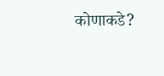कोणाकडे?